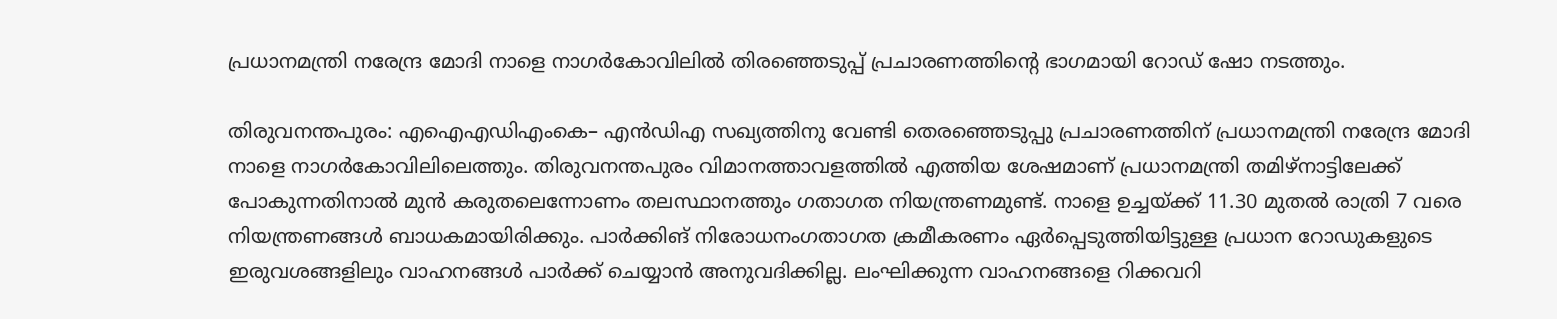പ്രധാനമന്ത്രി നരേന്ദ്ര മോദി നാളെ നാഗർകോവിലിൽ തിരഞ്ഞെടുപ്പ് പ്രചാരണത്തിന്റെ ഭാഗമായി റോഡ് ഷോ നടത്തും.

തിരുവനന്തപുരം: എഐഎഡിഎംകെ– എൻഡിഎ സഖ്യത്തിനു വേണ്ടി തെരഞ്ഞെടുപ്പു പ്രചാരണത്തിന് പ്രധാനമന്ത്രി നരേന്ദ്ര മോദി നാളെ നാഗർകോവിലിലെത്തും. തിരുവനന്തപുരം വിമാനത്താവളത്തിൽ എത്തിയ ശേഷമാണ് പ്രധാനമന്ത്രി തമിഴ്നാട്ടിലേക്ക് പോകുന്നതിനാൽ മുൻ കരുതലെന്നോണം തലസ്ഥാനത്തും ഗതാഗത നിയന്ത്രണമുണ്ട്. നാളെ ഉച്ചയ്ക്ക് 11.30 മുതൽ രാത്രി 7 വരെ നിയന്ത്രണങ്ങൾ ബാധകമായിരിക്കും. പാർക്കിങ് നിരോധനംഗതാഗത ക്രമീകരണം ഏർപ്പെടുത്തിയിട്ടുള്ള പ്രധാന റോഡുകളുടെ ഇരുവശങ്ങളിലും വാഹനങ്ങൾ പാർക്ക് ചെയ്യാൻ അനുവദിക്കില്ല. ലംഘിക്കുന്ന വാഹനങ്ങളെ റിക്കവറി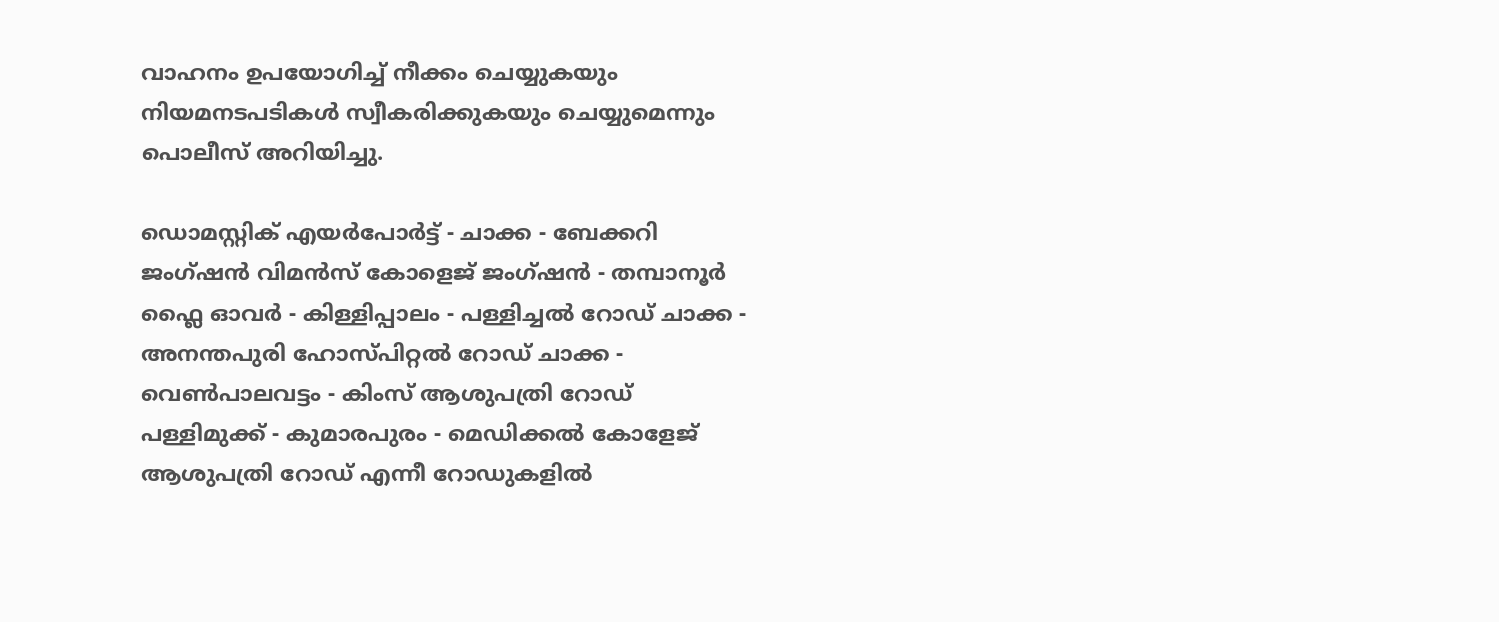വാഹനം ഉപയോഗിച്ച് നീക്കം ചെയ്യുകയും നിയമനടപടികൾ സ്വീകരിക്കുകയും ചെയ്യുമെന്നും പൊലീസ് അറിയിച്ചു.

ഡൊമസ്റ്റിക് എയർപോർട്ട് - ചാക്ക - ബേക്കറി ജംഗ്ഷൻ വിമൻസ് കോളെജ് ജംഗ്ഷൻ - തമ്പാനൂർ ഫ്ലൈ ഓവർ - കിള്ളിപ്പാലം - പള്ളിച്ചൽ റോഡ് ചാക്ക - അനന്തപുരി ഹോസ്പിറ്റൽ റോഡ് ചാക്ക - വെൺപാലവട്ടം - കിംസ് ആശുപത്രി റോഡ് പള്ളിമുക്ക് - കുമാരപുരം - മെഡിക്കൽ കോളേജ് ആശുപത്രി റോഡ് എന്നീ റോഡുകളിൽ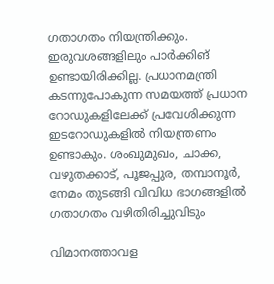ഗതാഗതം നിയന്ത്രിക്കും. ഇരുവശങ്ങളിലും പാർക്കിങ് ഉണ്ടായിരിക്കില്ല. പ്രധാനമന്ത്രി കടന്നുപോകുന്ന സമയത്ത് പ്രധാന റോഡുകളിലേക്ക് പ്രവേശിക്കുന്ന ഇടറോഡുകളിൽ നിയന്ത്രണം ഉണ്ടാകും. ശംഖുമുഖം, ചാക്ക, വഴുതക്കാട്, പൂജപ്പുര, തമ്പാനൂർ, നേമം തുടങ്ങി വിവിധ ഭാഗങ്ങളിൽ ഗതാഗതം വഴിതിരിച്ചുവിടും

വിമാനത്താവള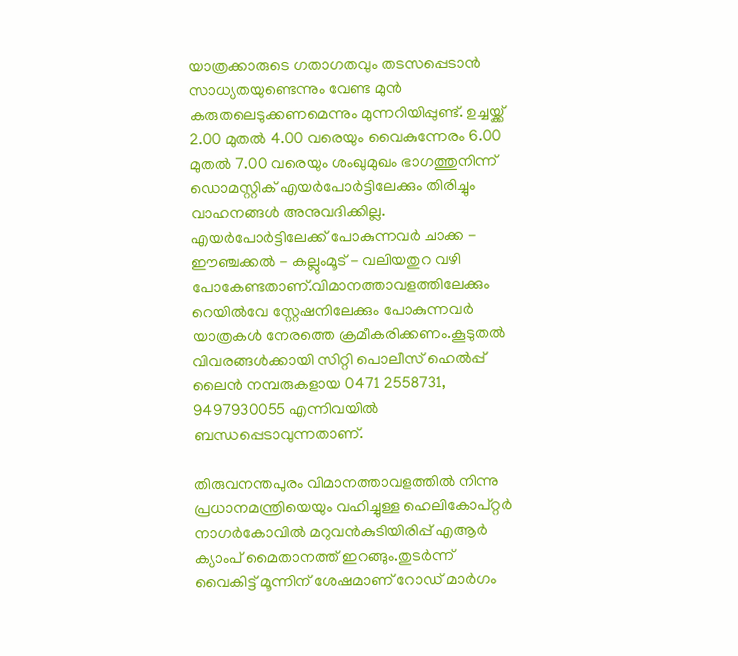യാത്രക്കാരുടെ ഗതാഗതവും തടസപ്പെടാൻ സാധ്യതയുണ്ടെന്നും വേണ്ട മുൻ കരുതലെടുക്കണമെന്നും മുന്നറിയിപ്പുണ്ട്. ഉച്ചയ്ക്ക് 2.00 മുതൽ 4.00 വരെയും വൈകുന്നേരം 6.00 മുതൽ 7.00 വരെയും ശംഖുമുഖം ഭാഗത്തുനിന്ന് ഡൊമസ്റ്റിക് എയർപോർട്ടിലേക്കും തിരിച്ചും വാഹനങ്ങൾ അനുവദിക്കില്ല. എയർപോർട്ടിലേക്ക് പോകുന്നവർ ചാക്ക - ഈഞ്ചക്കൽ - കല്ലുംമൂട് - വലിയതുറ വഴി പോകേണ്ടതാണ്.വിമാനത്താവളത്തിലേക്കും റെയിൽവേ സ്റ്റേഷനിലേക്കും പോകുന്നവർ യാത്രകൾ നേരത്തെ ക്രമീകരിക്കണം.കൂടുതൽ വിവരങ്ങൾക്കായി സിറ്റി പൊലീസ് ഹെൽപ്പ് ലൈൻ നമ്പരുകളായ 0471 2558731, 9497930055 എന്നിവയിൽ ബന്ധപ്പെടാവുന്നതാണ്.

തിരുവനന്തപുരം വിമാനത്താവളത്തിൽ നിന്നു പ്രധാനമന്ത്രിയെയും വഹിച്ചുള്ള ഹെലികോപ്റ്റർ നാഗർകോവിൽ മറുവൻകുടിയിരിപ്പ് എആർ ക്യാംപ് മൈതാനത്ത് ഇറങ്ങും.തുടർന്ന് വൈകിട്ട് മൂന്നിന് ശേഷമാണ് റോഡ് മാർഗം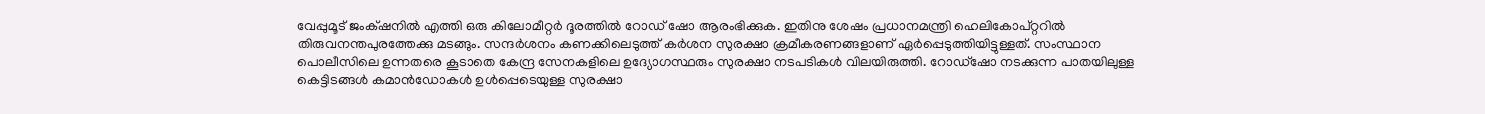വേപ്പുമൂട് ജംക‍്ഷനിൽ എത്തി ഒരു കിലോമീറ്റർ ദൂരത്തിൽ റോഡ് ഷോ ആരംഭിക്കുക. ഇതിനു ശേഷം പ്രധാനമന്ത്രി ഹെലികോപ്റ്ററിൽ തിരുവനന്തപുരത്തേക്കു മടങ്ങും. സന്ദർശനം കണക്കിലെടുത്ത് കർശന സുരക്ഷാ ക്രമീകരണങ്ങളാണ് ഏർപ്പെടുത്തിയിട്ടുള്ളത്. സംസ്ഥാന പൊലീസിലെ ഉന്നതരെ കൂടാതെ കേന്ദ്ര സേനകളിലെ ഉദ്യോഗസ്ഥരും സുരക്ഷാ നടപടികൾ വിലയിരുത്തി. റോഡ്ഷോ നടക്കുന്ന പാതയിലുള്ള കെട്ടിടങ്ങൾ കമാൻഡോകൾ ഉൾപ്പെടെയുള്ള സുരക്ഷാ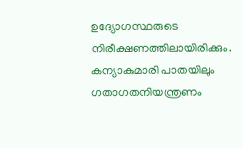ഉദ്യോഗസ്ഥരുടെ നിരീക്ഷണത്തിലായിരിക്കും. കന്യാകുമാരി പാതയിലും ഗതാഗതനിയന്ത്രണം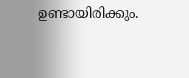ഉണ്ടായിരിക്കും.